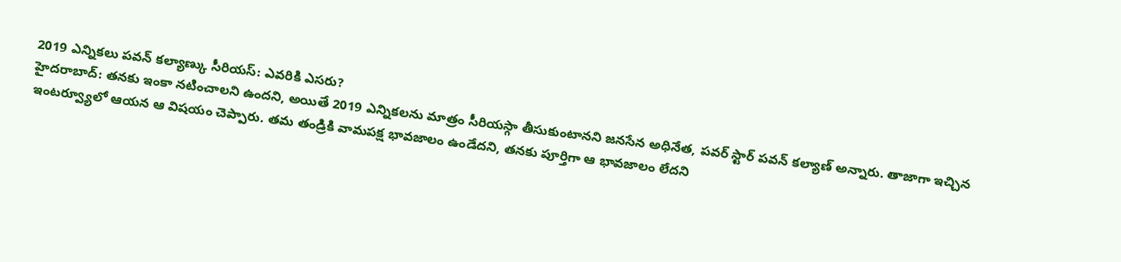2019 ఎన్నికలు పవన్ కల్యాణ్కు సీరియస్: ఎవరికి ఎసరు?
హైదరాబాద్: తనకు ఇంకా నటించాలని ఉందని, అయితే 2019 ఎన్నికలను మాత్రం సీరియస్గా తీసుకుంటానని జనసేన అధినేత, పవర్ స్టార్ పవన్ కల్యాణ్ అన్నారు. తాజాగా ఇచ్చిన ఇంటర్వ్యూలో ఆయన ఆ విషయం చెప్పారు. తమ తండ్రికి వామపక్ష భావజాలం ఉండేదని, తనకు పూర్తిగా ఆ భావజాలం లేదని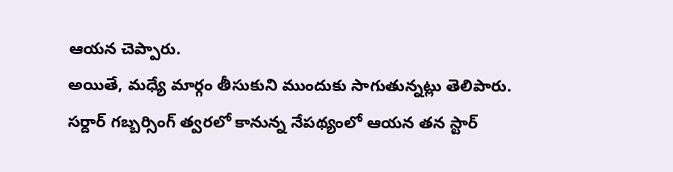ఆయన చెప్పారు.
అయితే, మధ్యే మార్గం తీసుకుని ముందుకు సాగుతున్నట్లు తెలిపారు. సర్దార్ గబ్బర్సింగ్ త్వరలో కానున్న నేపథ్యంలో ఆయన తన స్టార్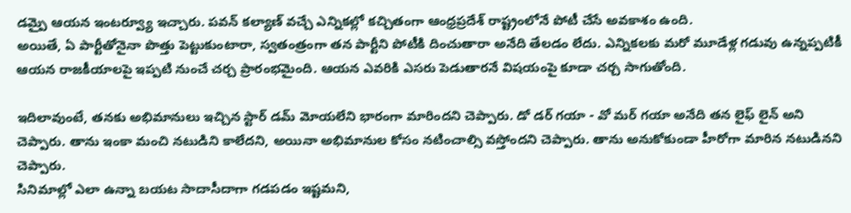డమ్పై ఆయన ఇంటర్వ్యూ ఇచ్చారు. పవన్ కల్యాణ్ వచ్చే ఎన్నికల్లో కచ్చితంగా ఆంధ్రప్రదేశ్ రాష్ట్రంలోనే పోటీ చేసే అవకాశం ఉంది.
అయితే, ఏ పార్టీతోనైనా పొత్తు పెట్టుకుంటారా, స్వతంత్రంగా తన పార్టీని పోటీకి దించుతారా అనేది తేలడం లేదు. ఎన్నికలకు మరో మూడేళ్ల గడువు ఉన్నప్పటికీ ఆయన రాజకీయాలపై ఇప్పటి నుంచే చర్చ ప్రారంభమైంది. ఆయన ఎవరికి ఎసరు పెడుతారనే విషయంపై కూడా చర్చ సాగుతోంది.

ఇదిలావుంటే, తనకు అభిమానులు ఇచ్చిన స్టార్ డమ్ మోయలేని భారంగా మారిందని చెప్పారు. డో డర్ గయా - వో మర్ గయా అనేది తన లైఫ్ లైన్ అని చెప్పారు. తాను ఇంకా మంచి నటుడిని కాలేదని, అయినా అభిమానుల కోసం నటించాల్సి వస్తోందని చెప్పారు. తాను అనుకోకుండా హీరోగా మారిన నటుడినని చెప్పారు.
సినిమాల్లో ఎలా ఉన్నా బయట సాదాసీదాగా గడపడం ఇష్టమని,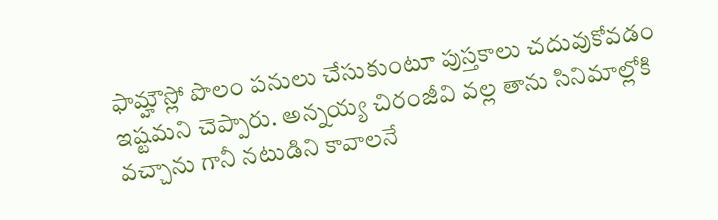ఫామ్హౌస్లో పొలం పనులు చేసుకుంటూ పుస్తకాలు చదువుకోవడం ఇష్టమని చెప్పారు. అన్నయ్య చిరంజీవి వల్ల తాను సినిమాల్లోకి వచ్చాను గానీ నటుడిని కావాలనే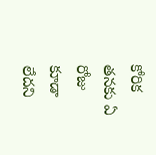కోరిక తనకు ఏ రోజు కూడా లేదని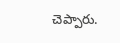చెప్పారు.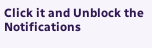Click it and Unblock the Notifications